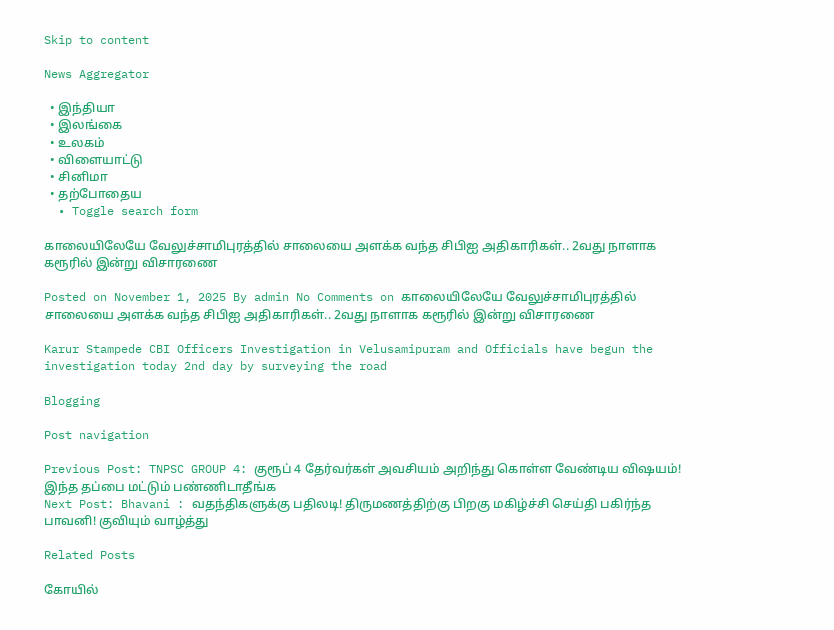Skip to content

News Aggregator

  • இந்தியா
  • இலங்கை
  • உலகம்
  • விளையாட்டு
  • சினிமா
  • தற்போதைய
  • Toggle search form

காலையிலேயே வேலுச்சாமிபுரத்தில் சாலையை அளக்க வந்த சிபிஐ அதிகாரிகள்.. 2வது நாளாக கரூரில் இன்று விசாரணை

Posted on November 1, 2025 By admin No Comments on காலையிலேயே வேலுச்சாமிபுரத்தில் சாலையை அளக்க வந்த சிபிஐ அதிகாரிகள்.. 2வது நாளாக கரூரில் இன்று விசாரணை

Karur Stampede CBI Officers Investigation in Velusamipuram and Officials have begun the investigation today 2nd day by surveying the road

Blogging

Post navigation

Previous Post: TNPSC GROUP 4: குரூப் 4 தேர்வர்கள் அவசியம் அறிந்து கொள்ள வேண்டிய விஷயம்! இந்த தப்பை மட்டும் பண்ணிடாதீங்க
Next Post: Bhavani : வதந்திகளுக்கு பதிலடி! திருமணத்திற்கு பிறகு மகிழ்ச்சி செய்தி பகிர்ந்த பாவனி! குவியும் வாழ்த்து

Related Posts

கோயில்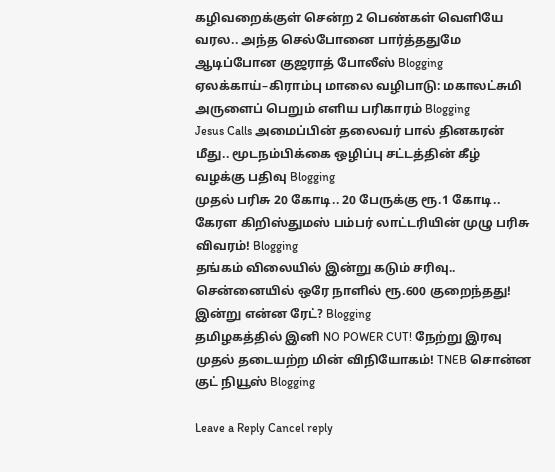கழிவறைக்குள் சென்ற 2 பெண்கள் வெளியே வரல.. அந்த செல்போனை பார்த்ததுமே ஆடிப்போன குஜராத் போலீஸ் Blogging
ஏலக்காய்–கிராம்பு மாலை வழிபாடு: மகாலட்சுமி அருளைப் பெறும் எளிய பரிகாரம் Blogging
Jesus Calls அமைப்பின் தலைவர் பால் தினகரன் மீது.. மூடநம்பிக்கை ஒழிப்பு சட்டத்தின் கீழ் வழக்கு பதிவு Blogging
முதல் பரிசு 20 கோடி.. 20 பேருக்கு ரூ.1 கோடி.. கேரள கிறிஸ்துமஸ் பம்பர் லாட்டரியின் முழு பரிசு விவரம்! Blogging
தங்கம் விலையில் இன்று கடும் சரிவு.. சென்னையில் ஒரே நாளில் ரூ.600 குறைந்தது! இன்று என்ன ரேட்? Blogging
தமிழகத்தில் இனி NO POWER CUT! நேற்று இரவு முதல் தடையற்ற மின் விநியோகம்! TNEB சொன்ன குட் நியூஸ் Blogging

Leave a Reply Cancel reply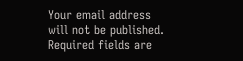Your email address will not be published. Required fields are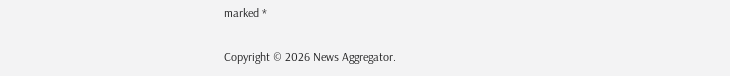marked *

Copyright © 2026 News Aggregator.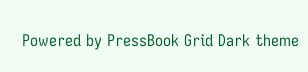Powered by PressBook Grid Dark theme